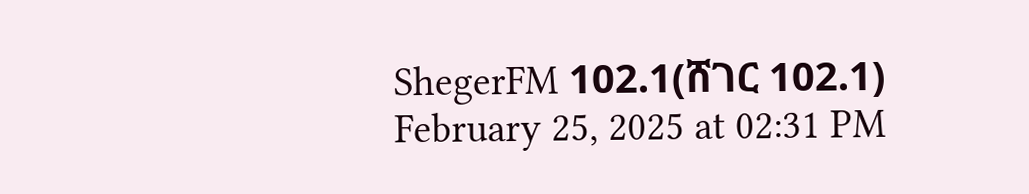ShegerFM 102.1(ሸገር 102.1)
February 25, 2025 at 02:31 PM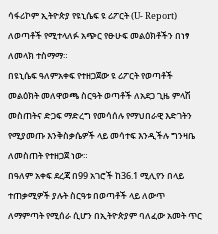ሳፋሪኮም ኢትዮጵያ የዩኒሴፍ ዩ ሪፖርት (U- Report) ለወጣቶች የሚተላለፉ አጭር የፁሁፍ መልዕክቶችን በነፃ ለመላክ ተስማማ።
በዩኒሴፍ ዓለምአቀፍ የተዘጋጀው ዩ ሪፖርት የወጣቶች መልዕክት መለዋወጫ ስርዓት ወጣቶች ለአደጋ ጊዜ ምላሽ መስጠትና ድጋፍ ማድረግ የመሳሰሉ የማህበራዊ እድገትን የሚያመጡ እንቅስቃሴዎች ላይ መሳተፍ እንዲችሉ ግንዛቤ ለመስጠት የተዘጋጀ ነው።
በዓለም አቀፍ ደረጃ በ99 አገሮች ከ36.1 ሚሊየን በላይ ተጠቃሚዎች ያሉት ስርዓቱ በወጣቶች ላይ ለውጥ ለማምጣት የሚሰራ ሲሆን በኢትዮጵያም ባለፈው አመት ጥር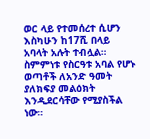ወር ላይ የተመሰረተ ሲሆን እስካሁን ከ17ሺ በላይ አባላት አሉት ተብሏል።
ስምምነቱ የስርዓቱ አባል የሆኑ ወጣቶች ለአንድ ዓመት ያለክፍያ መልዕክት እንዲደርሳቸው የሚያስችል ነው።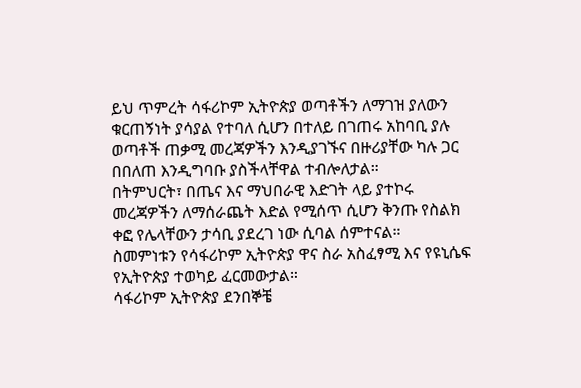ይህ ጥምረት ሳፋሪኮም ኢትዮጵያ ወጣቶችን ለማገዝ ያለውን ቁርጠኝነት ያሳያል የተባለ ሲሆን በተለይ በገጠሩ አከባቢ ያሉ ወጣቶች ጠቃሚ መረጃዎችን እንዲያገኙና በዙሪያቸው ካሉ ጋር በበለጠ እንዲግባቡ ያስችላቸዋል ተብሎለታል።
በትምህርት፣ በጤና እና ማህበራዊ እድገት ላይ ያተኮሩ መረጃዎችን ለማሰራጨት እድል የሚሰጥ ሲሆን ቅንጡ የስልክ ቀፎ የሌላቸውን ታሳቢ ያደረገ ነው ሲባል ሰምተናል።
ስመምነቱን የሳፋሪኮም ኢትዮጵያ ዋና ስራ አስፈፃሚ እና የዩኒሴፍ የኢትዮጵያ ተወካይ ፈርመውታል።
ሳፋሪኮም ኢትዮጵያ ደንበኞቼ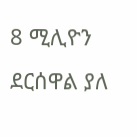8 ሚሊዮን ደርሰዋል ያለ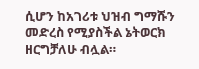ሲሆን ከአገሪቱ ህዝብ ግማሹን መድረስ የሚያስችል ኔትወርክ ዘርግቻለሁ ብሏል።